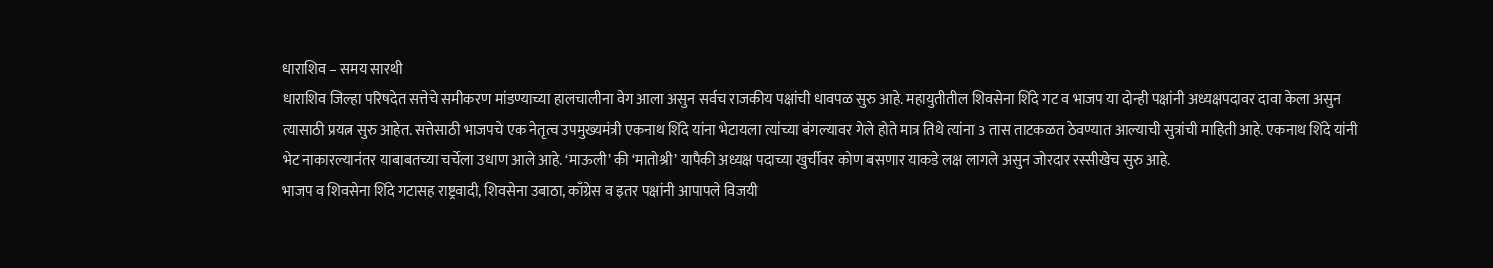धाराशिव – समय सारथी
धाराशिव जिल्हा परिषदेत सत्तेचे समीकरण मांडण्याच्या हालचालीना वेग आला असुन सर्वच राजकीय पक्षांची धावपळ सुरु आहे. महायुतीतील शिवसेना शिंदे गट व भाजप या दोन्ही पक्षांनी अध्यक्षपदावर दावा केला असुन त्यासाठी प्रयत्न सुरु आहेत. सत्तेसाठी भाजपचे एक नेतृत्व उपमुख्यमंत्री एकनाथ शिंदे यांना भेटायला त्यांच्या बंगल्यावर गेले होते मात्र तिथे त्यांना 3 तास ताटकळत ठेवण्यात आल्याची सुत्रांची माहिती आहे. एकनाथ शिंदे यांनी भेट नाकारल्यानंतर याबाबतच्या चर्चेला उधाण आले आहे. ‘माऊली’ की ‘मातोश्री’ यापैकी अध्यक्ष पदाच्या खुर्चीवर कोण बसणार याकडे लक्ष लागले असुन जोरदार रस्सीखेच सुरु आहे.
भाजप व शिवसेना शिंदे गटासह राष्ट्रवादी, शिवसेना उबाठा, काँग्रेस व इतर पक्षांनी आपापले विजयी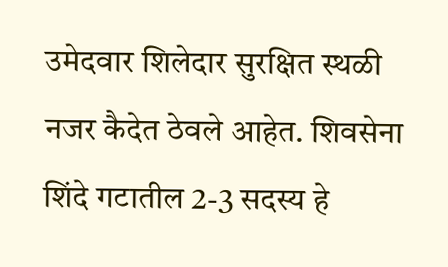उमेदवार शिलेदार सुरक्षित स्थळी नजर कैदेत ठेवले आहेत. शिवसेना शिंदे गटातील 2-3 सदस्य हे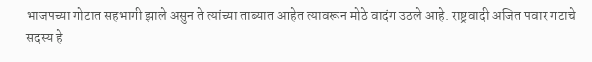भाजपच्या गोटात सहभागी झाले असुन ते त्यांच्या ताब्यात आहेत त्यावरून मोठे वादंग उठले आहे. राष्ट्रवादी अजित पवार गटाचे सदस्य हे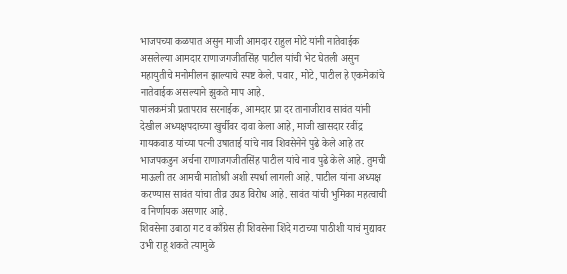भाजपच्या कळपात असुन माजी आमदार राहुल मोटे यांनी नातेवाईक असलेल्या आमदार राणाजगजीतसिंह पाटील यांची भेट घेतली असुन महायुतीचे मनोमीलन झाल्याचे स्पष्ट केले. पवार, मोटे, पाटील हे एकमेकांचे नातेवाईक असल्याने झुकते माप आहे.
पालकमंत्री प्रतापराव सरनाईक, आमदार प्रा दर तानाजीराव सावंत यांनी देखील अध्यक्षपदाच्या खुर्चीवर दावा केला आहे, माजी खासदार रवींद्र गायकवाड यांच्या पत्नी उषाताई यांचे नाव शिवसेनेने पुढे केले आहे तर भाजपकडुन अर्चना राणाजगजीतसिंह पाटील यांचे नाव पुढे केले आहे. तुमची माऊली तर आमची मातोश्री अशी स्पर्धा लागली आहे. पाटील यांना अध्यक्ष करण्यास सावंत यांचा तीव्र उघड विरोध आहे. सावंत यांची भुमिका महत्वाची व निर्णायक असणार आहे.
शिवसेना उबाठा गट व काँग्रेस ही शिवसेना शिंदे गटाच्या पाठीशी याचं मुद्यावर उभी राहू शकते त्यामुळे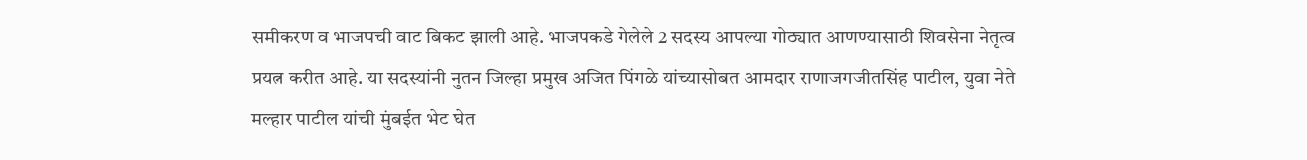समीकरण व भाजपची वाट बिकट झाली आहे. भाजपकडे गेलेले 2 सदस्य आपल्या गोठ्यात आणण्यासाठी शिवसेना नेतृत्व प्रयत्न करीत आहे. या सदस्यांनी नुतन जिल्हा प्रमुख अजित पिंगळे यांच्यासोबत आमदार राणाजगजीतसिंह पाटील, युवा नेते मल्हार पाटील यांची मुंबईत भेट घेत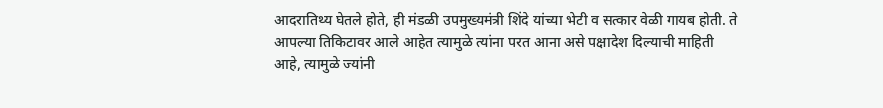आदरातिथ्य घेतले होते, ही मंडळी उपमुख्यमंत्री शिंदे यांच्या भेटी व सत्कार वेळी गायब होती. ते आपल्या तिकिटावर आले आहेत त्यामुळे त्यांना परत आना असे पक्षादेश दिल्याची माहिती आहे, त्यामुळे ज्यांनी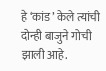हे ‘कांड’ केले त्यांची दोन्ही बाजुने गोची झाली आहे.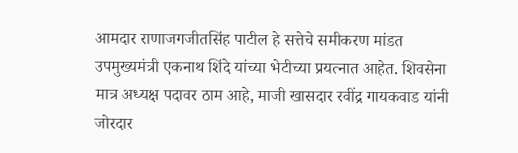आमदार राणाजगजीतसिंह पाटील हे सत्तेचे समीकरण मांडत उपमुख्यमंत्री एकनाथ शिंदे यांच्या भेटीच्या प्रयत्नात आहेत. शिवसेना मात्र अध्यक्ष पदावर ठाम आहे, माजी खासदार रवींद्र गायकवाड यांनी जोरदार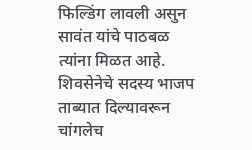फिल्डिंग लावली असुन सावंत यांचे पाठबळ त्यांना मिळत आहे. शिवसेनेचे सदस्य भाजप ताब्यात दिल्यावरून चांगलेच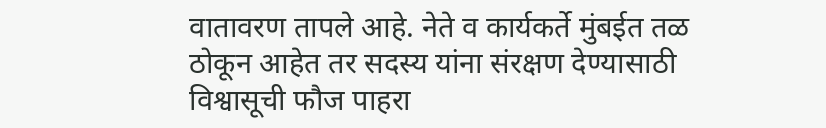वातावरण तापले आहे. नेते व कार्यकर्ते मुंबईत तळ ठोकून आहेत तर सदस्य यांना संरक्षण देण्यासाठी विश्वासूची फौज पाहरा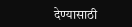देण्यासाठी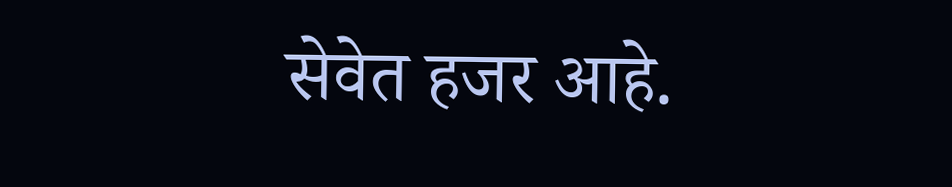सेवेत हजर आहे.